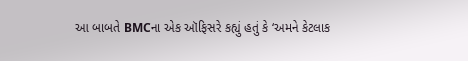આ બાબતે BMCના એક ઑફિસરે કહ્યું હતું કે ‘અમને કેટલાક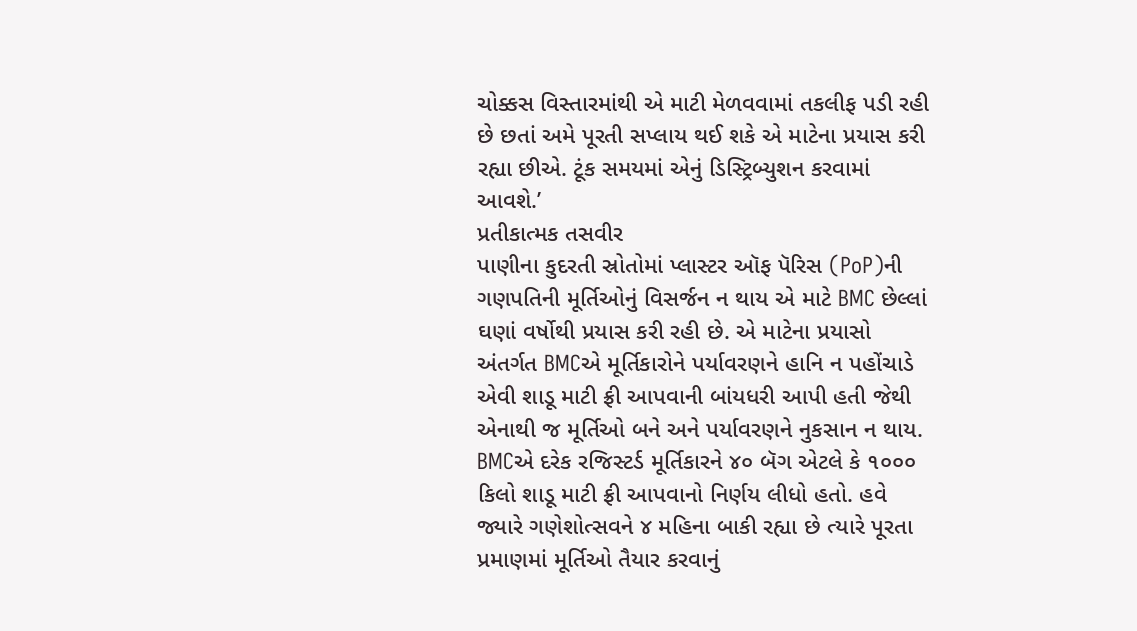ચોક્કસ વિસ્તારમાંથી એ માટી મેળવવામાં તકલીફ પડી રહી છે છતાં અમે પૂરતી સપ્લાય થઈ શકે એ માટેના પ્રયાસ કરી રહ્યા છીએ. ટૂંક સમયમાં એનું ડિસ્ટ્રિબ્યુશન કરવામાં આવશે.’
પ્રતીકાત્મક તસવીર
પાણીના કુદરતી સ્રોતોમાં પ્લાસ્ટર ઑફ પૅરિસ (PoP)ની ગણપતિની મૂર્તિઓનું વિસર્જન ન થાય એ માટે BMC છેલ્લાં ઘણાં વર્ષોથી પ્રયાસ કરી રહી છે. એ માટેના પ્રયાસો અંતર્ગત BMCએ મૂર્તિકારોને પર્યાવરણને હાનિ ન પહોંચાડે એવી શાડૂ માટી ફ્રી આપવાની બાંયધરી આપી હતી જેથી એનાથી જ મૂર્તિઓ બને અને પર્યાવરણને નુકસાન ન થાય. BMCએ દરેક રજિસ્ટર્ડ મૂર્તિકારને ૪૦ બૅગ એટલે કે ૧૦૦૦ કિલો શાડૂ માટી ફ્રી આપવાનો નિર્ણય લીધો હતો. હવે જ્યારે ગણેશોત્સવને ૪ મહિના બાકી રહ્યા છે ત્યારે પૂરતા પ્રમાણમાં મૂર્તિઓ તૈયાર કરવાનું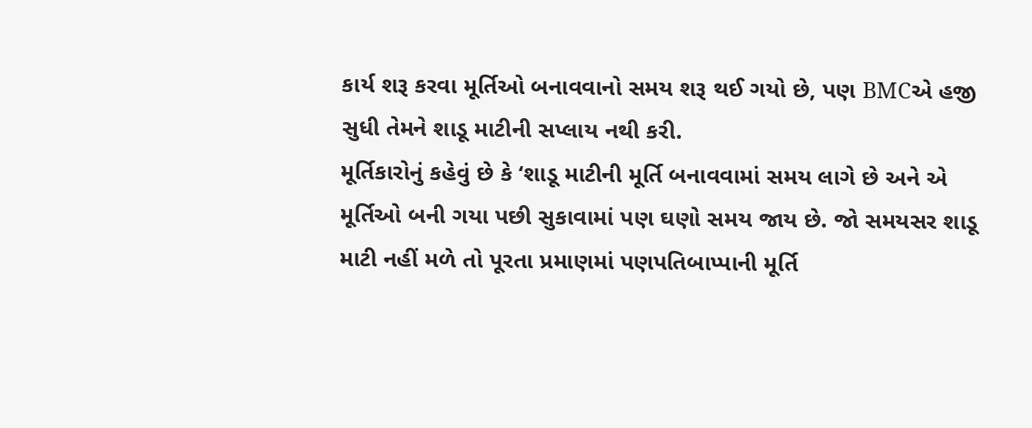કાર્ય શરૂ કરવા મૂર્તિઓ બનાવવાનો સમય શરૂ થઈ ગયો છે, પણ BMCએ હજી સુધી તેમને શાડૂ માટીની સપ્લાય નથી કરી.
મૂર્તિકારોનું કહેવું છે કે ‘શાડૂ માટીની મૂર્તિ બનાવવામાં સમય લાગે છે અને એ મૂર્તિઓ બની ગયા પછી સુકાવામાં પણ ઘણો સમય જાય છે. જો સમયસર શાડૂ માટી નહીં મળે તો પૂરતા પ્રમાણમાં પણપતિબાપ્પાની મૂર્તિ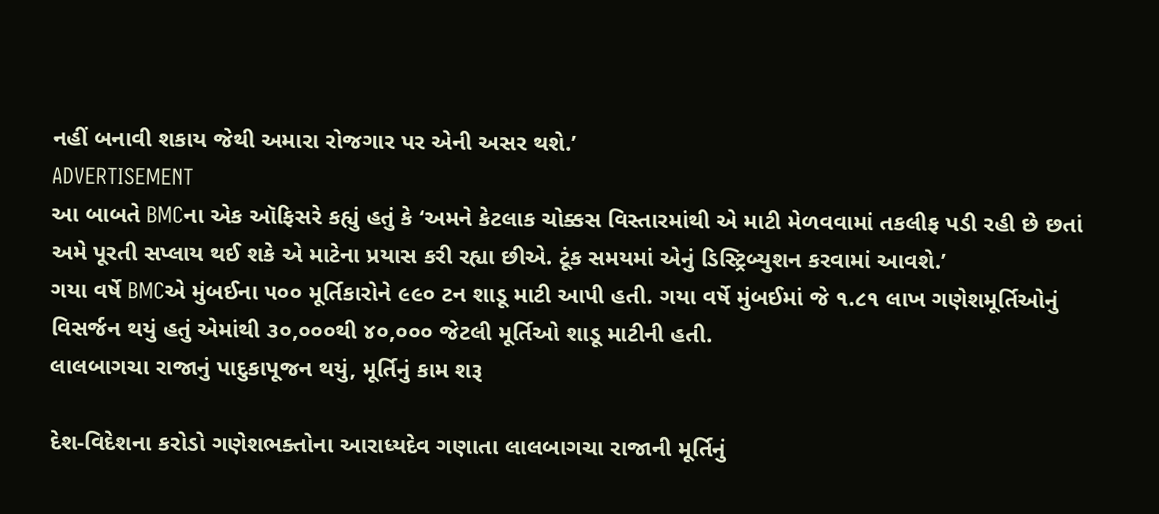નહીં બનાવી શકાય જેથી અમારા રોજગાર પર એની અસર થશે.’
ADVERTISEMENT
આ બાબતે BMCના એક ઑફિસરે કહ્યું હતું કે ‘અમને કેટલાક ચોક્કસ વિસ્તારમાંથી એ માટી મેળવવામાં તકલીફ પડી રહી છે છતાં અમે પૂરતી સપ્લાય થઈ શકે એ માટેના પ્રયાસ કરી રહ્યા છીએ. ટૂંક સમયમાં એનું ડિસ્ટ્રિબ્યુશન કરવામાં આવશે.’
ગયા વર્ષે BMCએ મુંબઈના ૫૦૦ મૂર્તિકારોને ૯૯૦ ટન શાડૂ માટી આપી હતી. ગયા વર્ષે મુંબઈમાં જે ૧.૮૧ લાખ ગણેશમૂર્તિઓનું વિસર્જન થયું હતું એમાંથી ૩૦,૦૦૦થી ૪૦,૦૦૦ જેટલી મૂર્તિઓ શાડૂ માટીની હતી.
લાલબાગચા રાજાનું પાદુકાપૂજન થયું, મૂર્તિનું કામ શરૂ

દેશ-વિદેશના કરોડો ગણેશભક્તોના આરાધ્યદેવ ગણાતા લાલબાગચા રાજાની મૂર્તિનું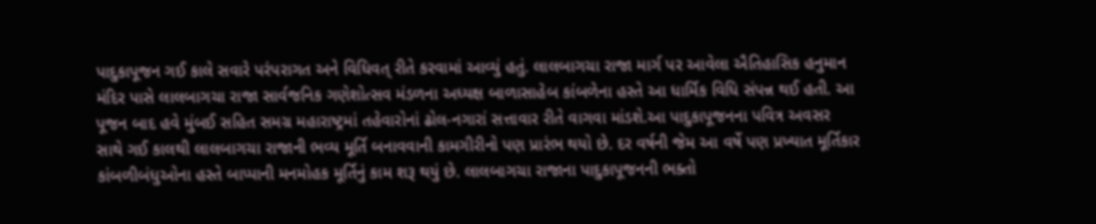પાદુકાપૂજન ગઈ કાલે સવારે પરંપરાગત અને વિધિવત્ રીતે કરવામાં આવ્યું હતું. લાલબાગચા રાજા માર્ગ પર આવેલા ઐતિહાસિક હનુમાન મંદિર પાસે લાલબાગચા રાજા સાર્વજનિક ગણેશોત્સવ મંડળના અધ્યક્ષ બાળાસાહેબ કાંબળેના હસ્તે આ ધાર્મિક વિધિ સંપન્ન થઈ હતી. આ પૂજન બાદ હવે મુંબઈ સહિત સમગ્ર મહારાષ્ટ્રમાં તહેવારોનાં ઢોલ-નગારાં સત્તાવાર રીતે વાગવા માંડશે.આ પાદુકાપૂજનના પવિત્ર અવસર સાથે ગઈ કાલથી લાલબાગચા રાજાની ભવ્ય મૂર્તિ બનાવવાની કામગીરીનો પણ પ્રારંભ થયો છે. દર વર્ષની જેમ આ વર્ષે પણ પ્રખ્યાત મૂર્તિકાર કાંબળીબંધુઓના હસ્તે બાપ્પાની મનમોહક મૂર્તિનું કામ શરૂ થયું છે. લાલબાગચા રાજાના પાદુકાપૂજનની ભક્તો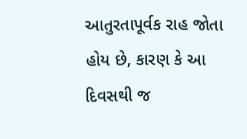આતુરતાપૂર્વક રાહ જોતા હોય છે, કારણ કે આ દિવસથી જ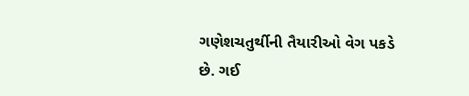ગણેશચતુર્થીની તૈયારીઓ વેગ પકડે છે. ગઈ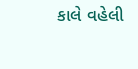કાલે વહેલી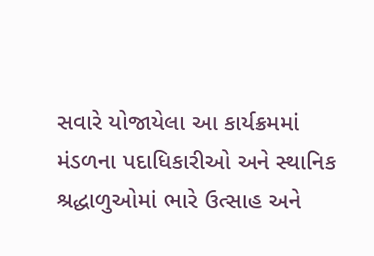સવારે યોજાયેલા આ કાર્યક્રમમાં મંડળના પદાધિકારીઓ અને સ્થાનિક શ્રદ્ધાળુઓમાં ભારે ઉત્સાહ અને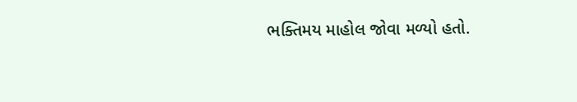ભક્તિમય માહોલ જોવા મળ્યો હતો.